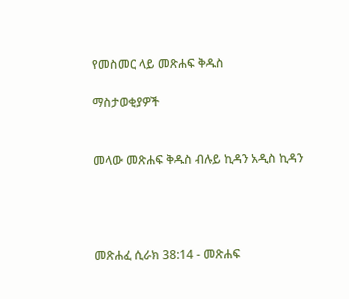የመስመር ላይ መጽሐፍ ቅዱስ

ማስታወቂያዎች


መላው መጽሐፍ ቅዱስ ብሉይ ኪዳን አዲስ ኪዳን




መጽሐፈ ሲራክ 38:14 - መጽሐፍ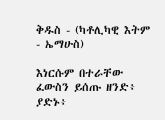ቅዱስ - (ካቶሊካዊ እትም - ኤማሁስ)

እነርሱም በተራቸው ፈውስን ይሰጡ ዘንድ፥ ያድኑ፥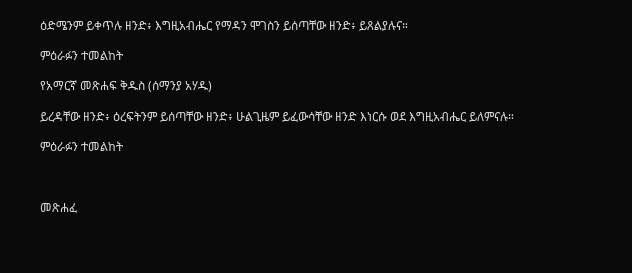ዕድሜንም ይቀጥሉ ዘንድ፥ እግዚአብሔር የማዳን ሞገስን ይሰጣቸው ዘንድ፥ ይጸልያሉና።

ምዕራፉን ተመልከት

የአማርኛ መጽሐፍ ቅዱስ (ሰማንያ አሃዱ)

ይረዳቸው ዘንድ፥ ዕረፍትንም ይሰጣቸው ዘንድ፥ ሁልጊዜም ይፈውሳቸው ዘንድ እነርሱ ወደ እግዚአብሔር ይለምናሉ።

ምዕራፉን ተመልከት



መጽሐፈ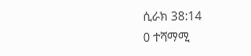ሲራክ 38:14
0 ተሻማሚ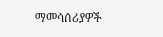ማመሳሰሪያዎች